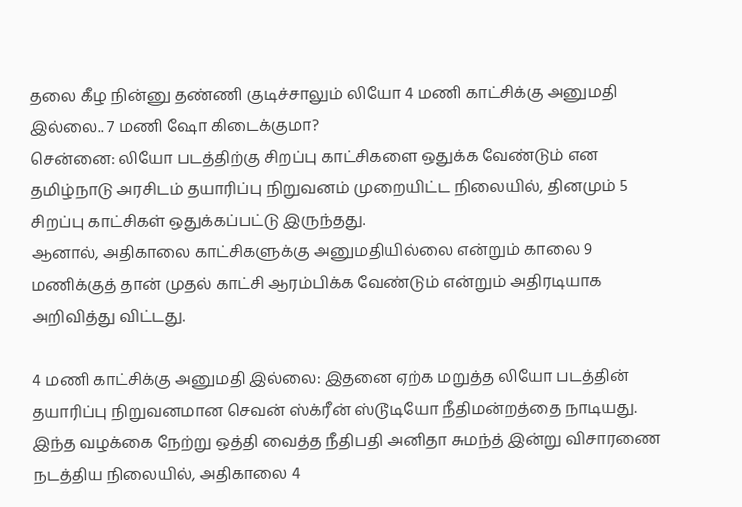தலை கீழ நின்னு தண்ணி குடிச்சாலும் லியோ 4 மணி காட்சிக்கு அனுமதி இல்லை.. 7 மணி ஷோ கிடைக்குமா?
சென்னை: லியோ படத்திற்கு சிறப்பு காட்சிகளை ஒதுக்க வேண்டும் என தமிழ்நாடு அரசிடம் தயாரிப்பு நிறுவனம் முறையிட்ட நிலையில், தினமும் 5 சிறப்பு காட்சிகள் ஒதுக்கப்பட்டு இருந்தது.
ஆனால், அதிகாலை காட்சிகளுக்கு அனுமதியில்லை என்றும் காலை 9 மணிக்குத் தான் முதல் காட்சி ஆரம்பிக்க வேண்டும் என்றும் அதிரடியாக அறிவித்து விட்டது.

4 மணி காட்சிக்கு அனுமதி இல்லை: இதனை ஏற்க மறுத்த லியோ படத்தின் தயாரிப்பு நிறுவனமான செவன் ஸ்க்ரீன் ஸ்டூடியோ நீதிமன்றத்தை நாடியது. இந்த வழக்கை நேற்று ஒத்தி வைத்த நீதிபதி அனிதா சுமந்த் இன்று விசாரணை நடத்திய நிலையில், அதிகாலை 4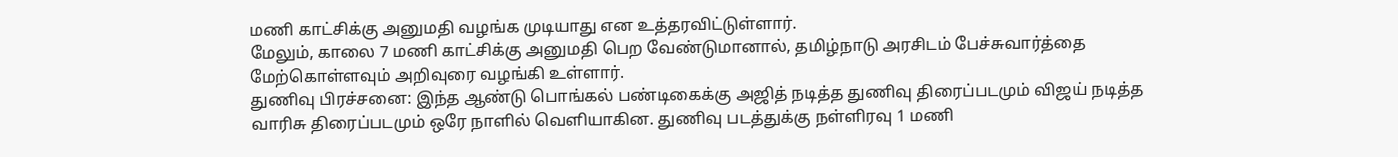மணி காட்சிக்கு அனுமதி வழங்க முடியாது என உத்தரவிட்டுள்ளார்.
மேலும், காலை 7 மணி காட்சிக்கு அனுமதி பெற வேண்டுமானால், தமிழ்நாடு அரசிடம் பேச்சுவார்த்தை மேற்கொள்ளவும் அறிவுரை வழங்கி உள்ளார்.
துணிவு பிரச்சனை: இந்த ஆண்டு பொங்கல் பண்டிகைக்கு அஜித் நடித்த துணிவு திரைப்படமும் விஜய் நடித்த வாரிசு திரைப்படமும் ஒரே நாளில் வெளியாகின. துணிவு படத்துக்கு நள்ளிரவு 1 மணி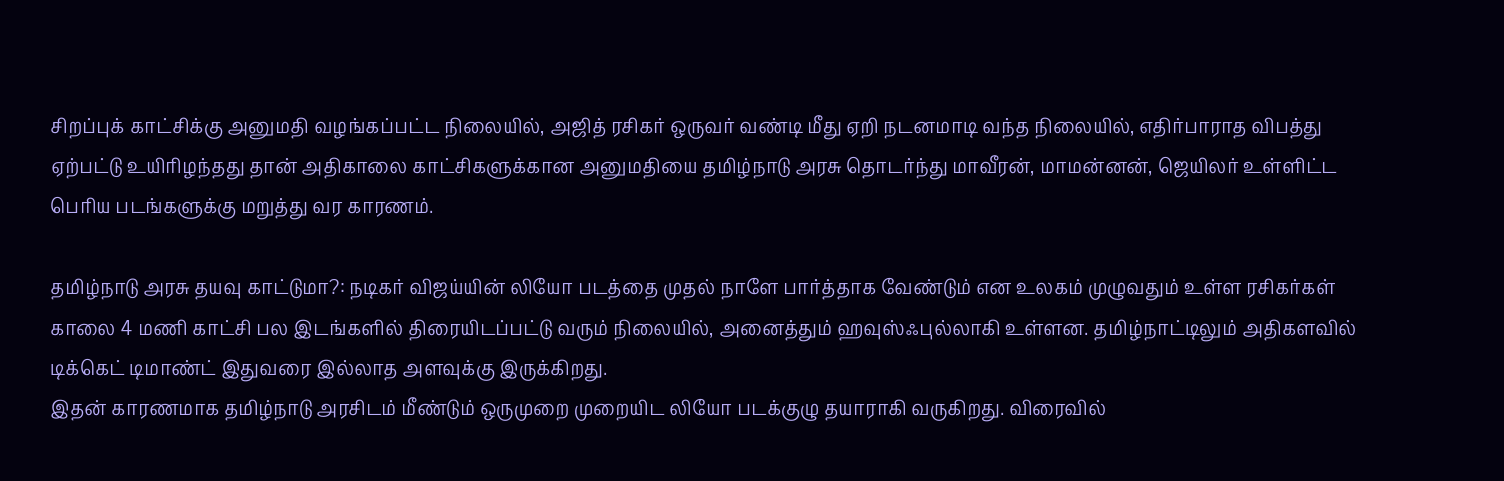சிறப்புக் காட்சிக்கு அனுமதி வழங்கப்பட்ட நிலையில், அஜித் ரசிகர் ஒருவர் வண்டி மீது ஏறி நடனமாடி வந்த நிலையில், எதிர்பாராத விபத்து ஏற்பட்டு உயிரிழந்தது தான் அதிகாலை காட்சிகளுக்கான அனுமதியை தமிழ்நாடு அரசு தொடர்ந்து மாவீரன், மாமன்னன், ஜெயிலர் உள்ளிட்ட பெரிய படங்களுக்கு மறுத்து வர காரணம்.

தமிழ்நாடு அரசு தயவு காட்டுமா?: நடிகர் விஜய்யின் லியோ படத்தை முதல் நாளே பார்த்தாக வேண்டும் என உலகம் முழுவதும் உள்ள ரசிகர்கள் காலை 4 மணி காட்சி பல இடங்களில் திரையிடப்பட்டு வரும் நிலையில், அனைத்தும் ஹவுஸ்ஃபுல்லாகி உள்ளன. தமிழ்நாட்டிலும் அதிகளவில் டிக்கெட் டிமாண்ட் இதுவரை இல்லாத அளவுக்கு இருக்கிறது.
இதன் காரணமாக தமிழ்நாடு அரசிடம் மீண்டும் ஒருமுறை முறையிட லியோ படக்குழு தயாராகி வருகிறது. விரைவில்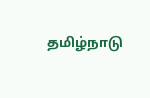தமிழ்நாடு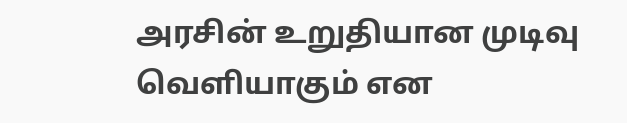அரசின் உறுதியான முடிவு வெளியாகும் என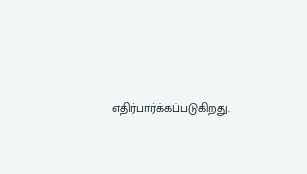எதிர்பார்க்கப்படுகிறது.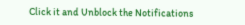Click it and Unblock the Notifications